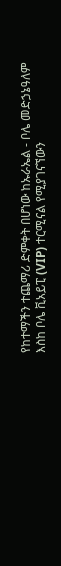የከተማችን ተጨማሪ ድምቀት በሆነው ከኡራኤል - ቦሌ መድኃኔዓለም እስከ ቦሌ ቪአይፒ (VIP) ተርሚናል የሚያገናኘውን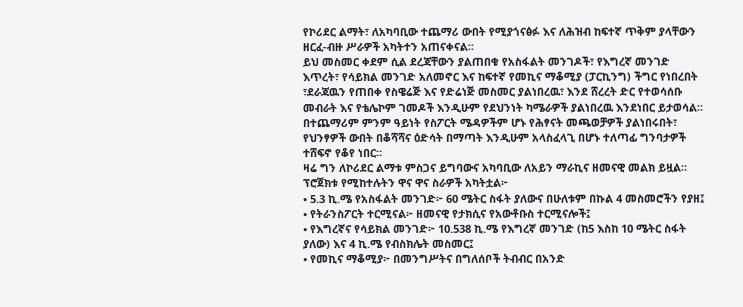የኮሪደር ልማት፣ ለአካባቢው ተጨማሪ ውበት የሚያጎናፅፉ እና ለሕዝብ ከፍተኛ ጥቅም ያላቸውን ዘርፈ-ብዙ ሥራዎች አካትተን አጠናቀናል።
ይህ መስመር ቀደም ሲል ደረጃቸውን ያልጠበቁ የአስፋልት መንገዶች፣ የእግረኛ መንገድ እጥረት፣ የሳይክል መንገድ አለመኖር እና ከፍተኛ የመኪና ማቆሚያ (ፓርኪንግ) ችግር የነበረበት ፣ደራጃዉን የጠበቀ የስዌሬጅ እና የድሬነጅ መስመር ያልነበረዉ፣ እንደ ሸረረት ድር የተወሳሰቡ መብራት እና የቴሌኮም ገመዶች እንዲሁም የደህንነት ካሜራዎች ያልነበረዉ እንደነበር ይታወሳል። በተጨማሪም ምንም ዓይነት የስፖርት ሜዳዎችም ሆኑ የሕፃናት መጫወቻዎች ያልነበሩበት፣ የህንፃዎች ውበት በቆሻሻና ዕድሳት በማጣት እንዲሁም አላስፈላጊ በሆኑ ተለጣፊ ግንባታዎች ተሸፍኖ የቆየ ነበር።
ዛሬ ግን ለኮሪደር ልማቱ ምስጋና ይግባውና አካባቢው ለአይን ማራኪና ዘመናዊ መልክ ይዟል።
ፕሮጀክቱ የሚከተሉትን ዋና ዋና ስራዎች አካትቷል፦
• 5.3 ኪ.ሜ የአስፋልት መንገድ፦ 60 ሜትር ስፋት ያለውና በሁለቱም በኩል 4 መስመሮችን የያዘ፤
• የትራንስፖርት ተርሚናል፦ ዘመናዊ የታክሲና የአውቶቡስ ተርሚናሎች፤
• የእግረኛና የሳይክል መንገድ፦ 10.538 ኪ.ሜ የእግረኛ መንገድ (ከ5 እስከ 10 ሜትር ስፋት ያለው) እና 4 ኪ.ሜ የብስክሌት መስመር፤
• የመኪና ማቆሚያ፦ በመንግሥትና በግለሰቦች ትብብር በአንድ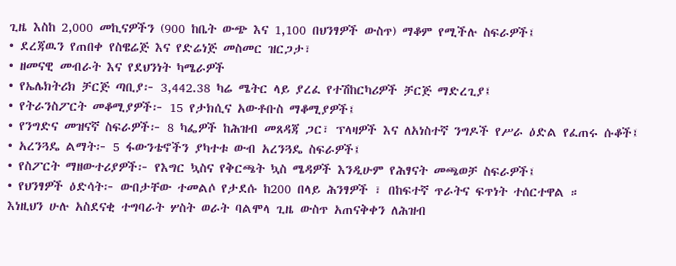ጊዜ እስከ 2,000 መኪናዎችን (900 ከቤት ውጭ እና 1,100 በህንፃዎች ውስጥ) ማቆም የሚችሉ ስፍራዎች፤
• ደረጃዉን የጠበቀ የስዌሬጅ እና የድሬነጅ መስመር ዝርጋታ፣
• ዘመናዊ መብራት እና የደህንነት ካሜራዎች
• የኤሌክትሪክ ቻርጅ ጣቢያ፦ 3,442.38 ካሬ ሜትር ላይ ያረፈ የተሽከርካሪዎች ቻርጅ ማድረጊያ፤
• የትራንስፖርት መቆሚያዎች፦ 15 የታክሲና አውቶቡስ ማቆሚያዎች፤
• የንግድና መዝናኛ ስፍራዎች፦ 8 ካፌዎች ከሕዝብ መጸዳጃ ጋር፣ ፕላዛዎች እና ለአነስተኛ ንግዶች የሥራ ዕድል የፈጠሩ ሱቆች፤
• አረንጓዴ ልማት፦ 5 ፋውንቴኖችን ያካተቱ ውብ አረንጓዴ ስፍራዎች፤
• የስፖርት ማዘውተሪያዎች፦ የእግር ኳስና የቅርጫት ኳስ ሜዳዎች እንዲሁም የሕፃናት መጫወቻ ስፍራዎች፤
• የህንፃዎች ዕድሳት፦ ውበታቸው ተመልሶ የታደሱ ከ200 በላይ ሕንፃዎች ፣ በከፍተኛ ጥራትና ፍጥነት ተሰርተዋል ።
እነዚህን ሁሉ አስደናቂ ተግባራት ሦስት ወራት ባልሞላ ጊዜ ውስጥ አጠናቅቀን ለሕዝብ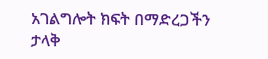አገልግሎት ክፍት በማድረጋችን ታላቅ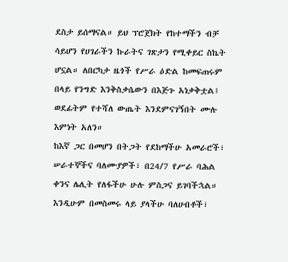ደስታ ይሰማናል። ይህ ፕሮጀክት የከተማችን ብቻ ሳይሆን የሀገራችን ኩራትና ገጽታን የሚቀይር ስኬት ሆኗል። ለበርካታ ዜጎች የሥራ ዕድል ከመፍጠሩም በላይ የንግድ እንቅስቃሴውን በእጅጉ አነቃቅቷል፤ ወደፊትም የተሻለ ውጤት እንደምናገኝበት ሙሉ እምነት አለን።
ከእኛ ጋር በመሆን በትጋት የደከማችሁ አመራሮች፣ ሠራተኞችና ባለሙያዎች፣ በ24/7 የሥራ ባሕል ቀንና ሌሊት የለፋችሁ ሁሉ ምስጋና ይገባችኋል። እንዲሁም በመስመሩ ላይ ያላችሁ ባለሀብቶች፣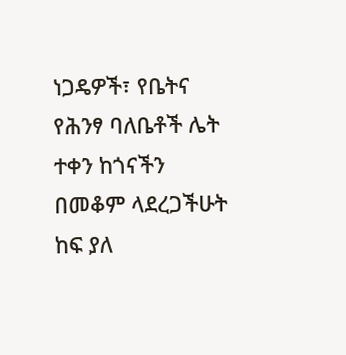ነጋዴዎች፣ የቤትና የሕንፃ ባለቤቶች ሌት ተቀን ከጎናችን በመቆም ላደረጋችሁት ከፍ ያለ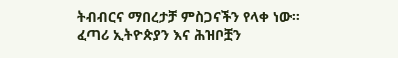ትብብርና ማበረታቻ ምስጋናችን የላቀ ነው።
ፈጣሪ ኢትዮጵያን እና ሕዝቦቿን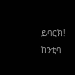ይባርክ!
ከንቲባ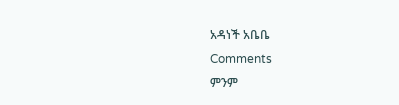አዳነች አቤቤ
Comments
ምንም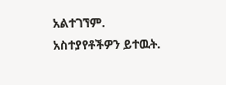አልተገኘም.
አስተያየቶችዎን ይተዉት.